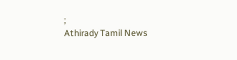;
Athirady Tamil News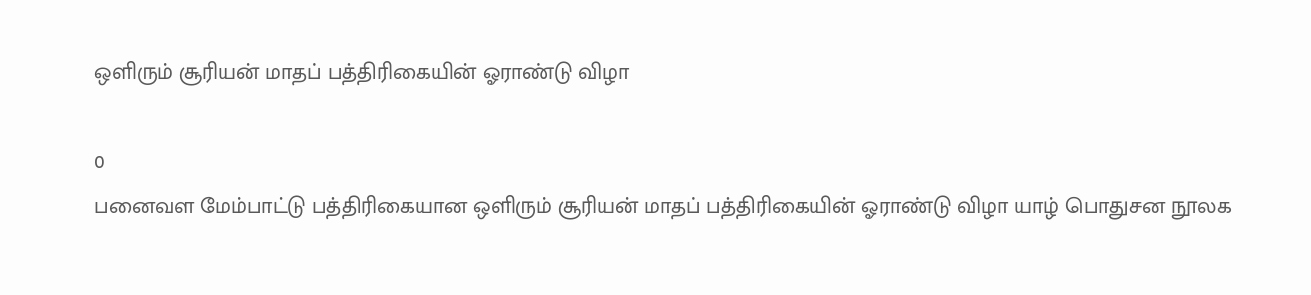ஒளிரும் சூரியன் மாதப் பத்திரிகையின் ஓராண்டு விழா

0
பனைவள மேம்பாட்டு பத்திரிகையான ஒளிரும் சூரியன் மாதப் பத்திரிகையின் ஓராண்டு விழா யாழ் பொதுசன நூலக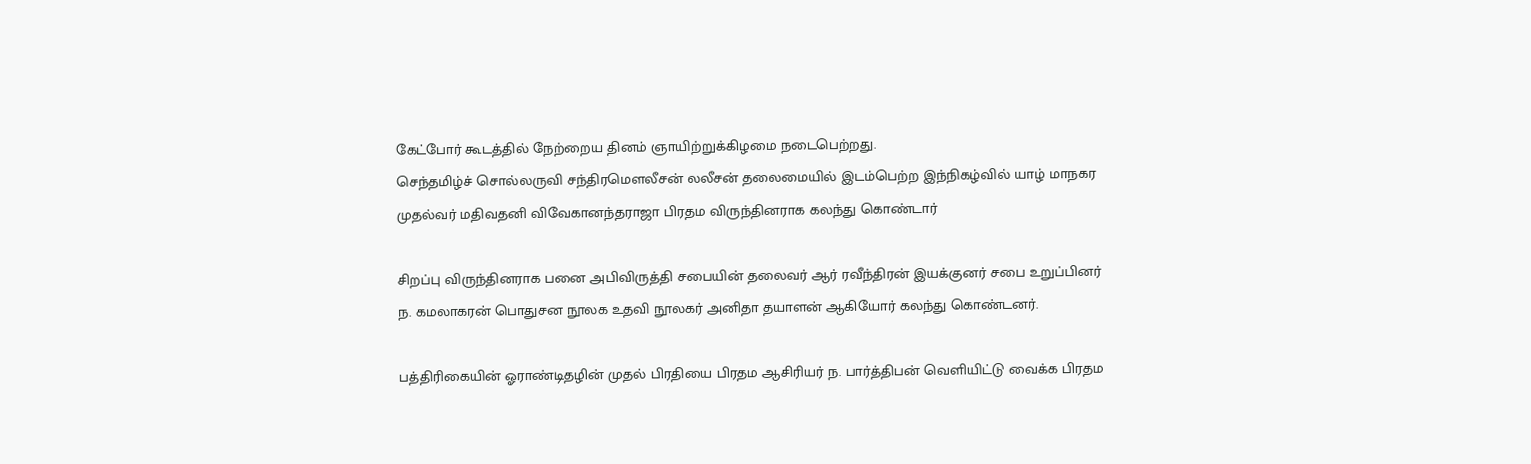கேட்போர் கூடத்தில் நேற்றைய தினம் ஞாயிற்றுக்கிழமை நடைபெற்றது.
செந்தமிழ்ச் சொல்லருவி சந்திரமௌலீசன் லலீசன் தலைமையில் இடம்பெற்ற இந்நிகழ்வில் யாழ் மாநகர முதல்வர் மதிவதனி விவேகானந்தராஜா பிரதம விருந்தினராக கலந்து கொண்டார்

சிறப்பு விருந்தினராக பனை அபிவிருத்தி சபையின் தலைவர் ஆர் ரவீந்திரன் இயக்குனர் சபை உறுப்பினர் ந. கமலாகரன் பொதுசன நூலக உதவி நூலகர் அனிதா தயாளன் ஆகியோர் கலந்து கொண்டனர்.

பத்திரிகையின் ஓராண்டிதழின் முதல் பிரதியை பிரதம ஆசிரியர் ந. பார்த்திபன் வெளியிட்டு வைக்க பிரதம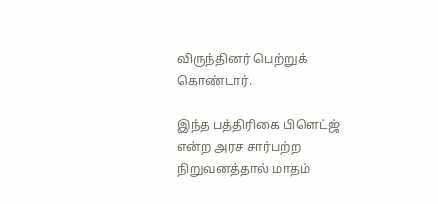விருந்தினர் பெற்றுக் கொண்டார்.

இந்த பத்திரிகை பிளெட்ஜ் என்ற அரச சார்பற்ற நிறுவனத்தால் மாதம்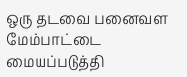ஒரு தடவை பனைவள மேம்பாட்டை மையப்படுத்தி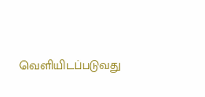வெளியிடப்படுவது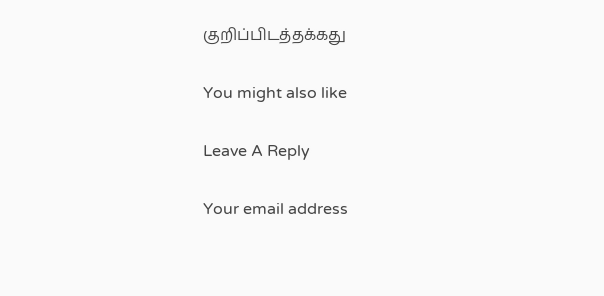குறிப்பிடத்தக்கது

You might also like

Leave A Reply

Your email address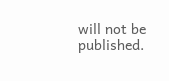will not be published.